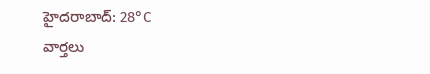హైదరాబాద్: 28°C
వార్తలు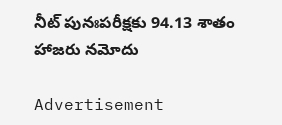నీట్ పునఃపరీక్షకు 94.13 శాతం హాజరు నమోదు

Advertisement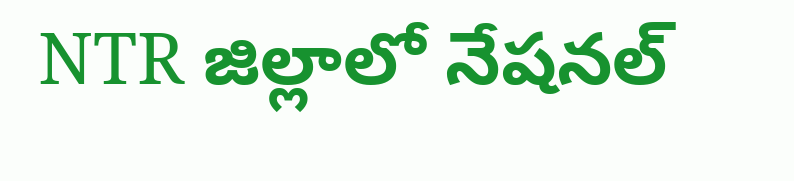NTR జిల్లాలో నేషనల్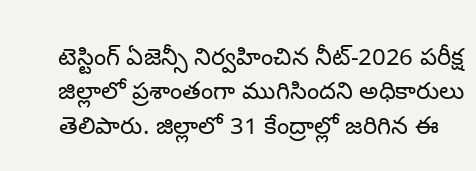టెస్టింగ్ ఏజెన్సీ నిర్వహించిన నీట్-2026 పరీక్ష జిల్లాలో ప్రశాంతంగా ముగిసిందని అధికారులు తెలిపారు. జిల్లాలో 31 కేంద్రాల్లో జరిగిన ఈ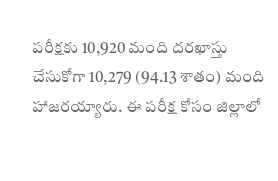పరీక్షకు 10,920 మంది దరఖాస్తు చేసుకోగా 10,279 (94.13 శాతం) మంది హాజరయ్యారు. ఈ పరీక్ష కోసం జిల్లాలో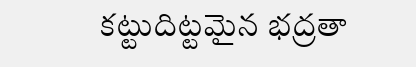కట్టుదిట్టమైన భద్రతా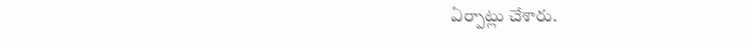ఏర్పాట్లు చేశారు.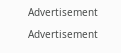Advertisement

Advertisement